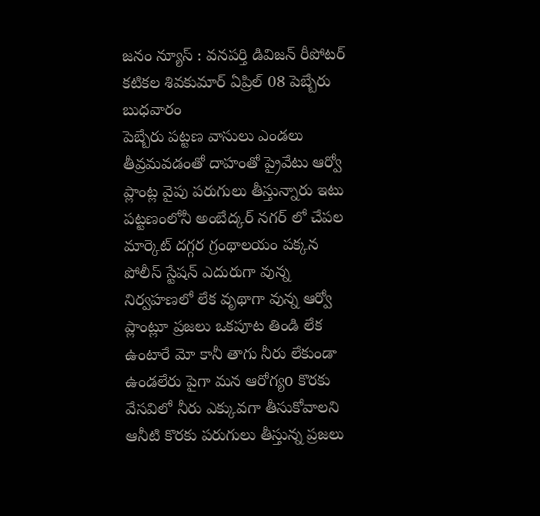జనం న్యూస్ : వనపర్తి డివిజన్ రీపోటర్ కటికల శివకుమార్ ఏప్రిల్ 08 పెబ్బేరు బుధవారం
పెబ్బేరు పట్టణ వాసులు ఎండలు తీవ్రమవడంతో దాహంతో ప్రైవేటు ఆర్వో ప్లాంట్ల వైపు పరుగులు తీస్తున్నారు ఇటు పట్టణంలోనీ అంబేద్కర్ నగర్ లో చేపల మార్కెట్ దగ్గర గ్రంథాలయం పక్కన పోలీస్ స్టేషన్ ఎదురుగా వున్న నిర్వహణలో లేక వృథాగా వున్న ఆర్వో ప్లాంట్లూ ప్రజలు ఒకపూట తిండి లేక ఉంటారే మో కానీ తాగు నీరు లేకుండా ఉండలేరు పైగా మన ఆరోగ్యo కొరకు వేసవిలో నీరు ఎక్కువగా తీసుకోవాలని ఆనీటి కొరకు పరుగులు తీస్తున్న ప్రజలు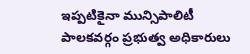ఇప్పటికైనా మున్సిపాలిటీ పాలకవర్గం ప్రభుత్వ అధికారులు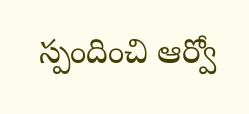స్పందించి ఆర్వో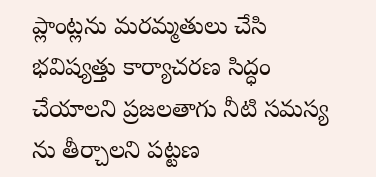ప్లాంట్లను మరమ్మతులు చేసి భవిష్యత్తు కార్యాచరణ సిద్ధం చేయాలని ప్రజలతాగు నీటి సమస్య ను తీర్చాలని పట్టణ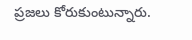ప్రజలు కోరుకుంటున్నారు.